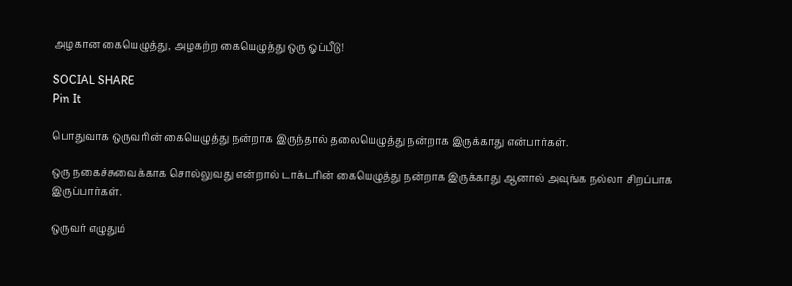அழகான கையெழுத்து, அழகற்ற கையெழுத்து ஒரு ஓப்பீடு!

SOCIAL SHARE
Pin It

பொதுவாக ஒருவரின் கையெழுத்து நன்றாக இருந்தால் தலையெழுத்து நன்றாக இருக்காது என்பார்கள்.

ஒரு நகைச்சுவைக்காக சொல்லுவது என்றால் டாக்டரின் கையெழுத்து நன்றாக இருக்காது ஆனால் அவுங்க நல்லா சிறப்பாக இருப்பார்கள்.

ஒருவர் எழுதும்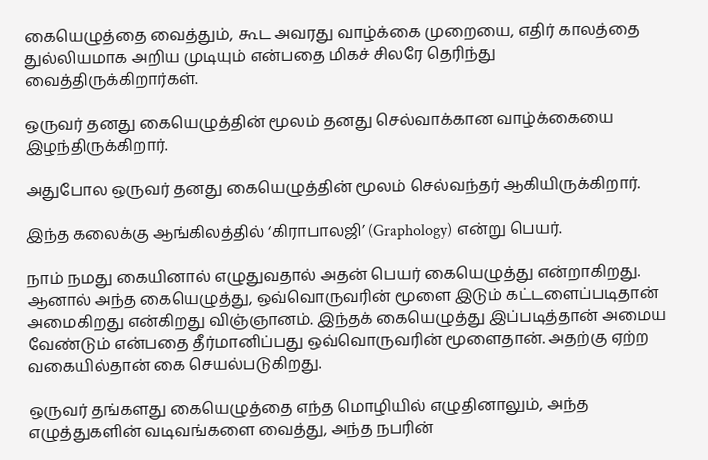கையெழுத்தை வைத்தும், கூட அவரது வாழ்க்கை முறையை, எதிர் காலத்தை துல்லியமாக அறிய முடியும் என்பதை மிகச் சிலரே தெரிந்து வைத்திருக்கிறார்கள்.

ஒருவர் தனது கையெழுத்தின் மூலம் தனது செல்வாக்கான வாழ்க்கையை இழந்திருக்கிறார்.

அதுபோல ஒருவர் தனது கையெழுத்தின் மூலம் செல்வந்தர் ஆகியிருக்கிறார்.

இந்த கலைக்கு ஆங்கிலத்தில் ‘கிராபாலஜி’ (Graphology) என்று பெயர்.

நாம் நமது கையினால் எழுதுவதால் அதன் பெயர் கையெழுத்து என்றாகிறது. ஆனால் அந்த கையெழுத்து, ஒவ்வொருவரின் மூளை இடும் கட்டளைப்படிதான் அமைகிறது என்கிறது விஞ்ஞானம். இந்தக் கையெழுத்து இப்படித்தான் அமைய வேண்டும் என்பதை தீர்மானிப்பது ஒவ்வொருவரின் மூளைதான். அதற்கு ஏற்ற வகையில்தான் கை செயல்படுகிறது.

ஒருவர் தங்களது கையெழுத்தை எந்த மொழியில் எழுதினாலும், அந்த எழுத்துகளின் வடிவங்களை வைத்து, அந்த நபரின்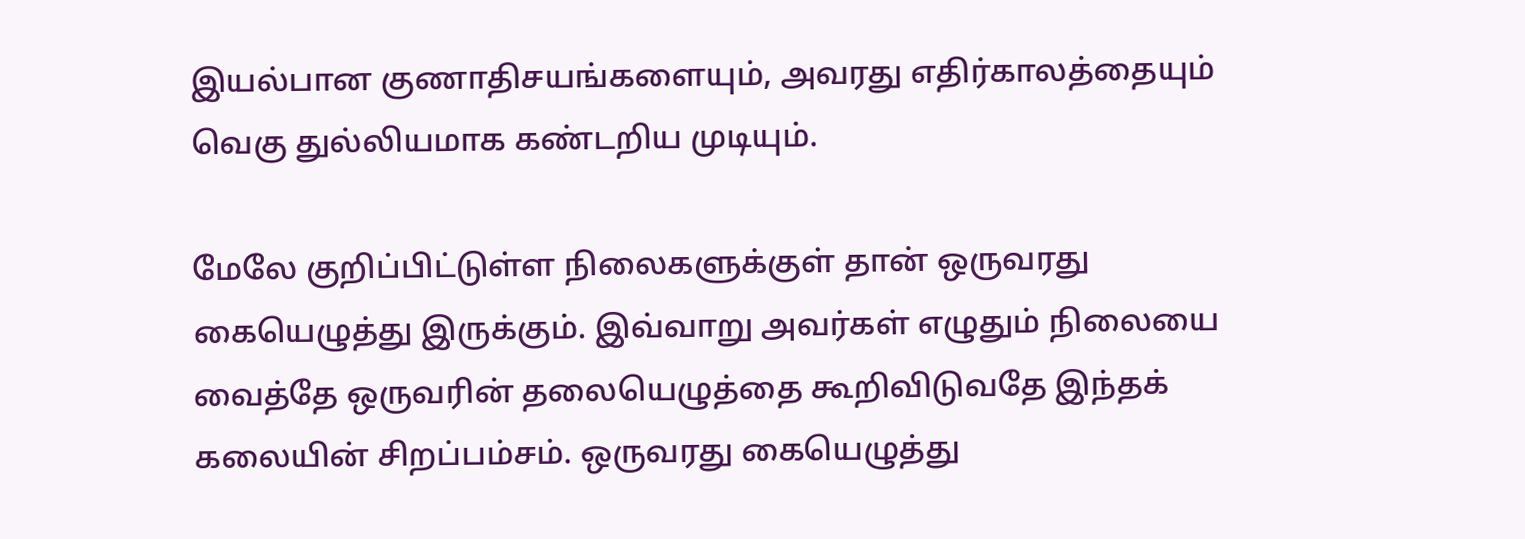இயல்பான குணாதிசயங்களையும், அவரது எதிர்காலத்தையும் வெகு துல்லியமாக கண்டறிய முடியும்.

மேலே குறிப்பிட்டுள்ள நிலைகளுக்குள் தான் ஒருவரது கையெழுத்து இருக்கும். இவ்வாறு அவர்கள் எழுதும் நிலையை வைத்தே ஒருவரின் தலையெழுத்தை கூறிவிடுவதே இந்தக் கலையின் சிறப்பம்சம். ஒருவரது கையெழுத்து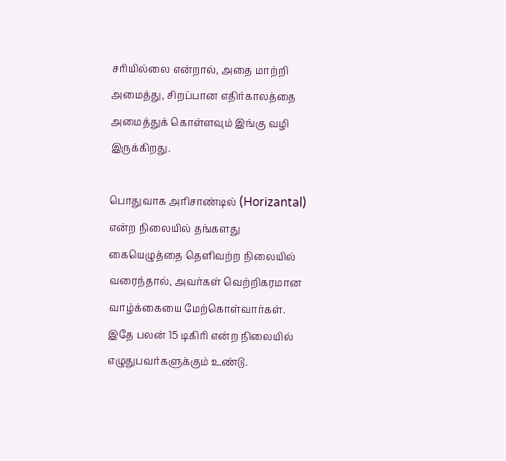சரியில்லை என்றால், அதை மாற்றி அமைத்து, சிறப்பான எதிர்காலத்தை அமைத்துக் கொள்ளவும் இங்கு வழி இருக்கிறது.

பொதுவாக அரிசாண்டில் (Horizantal) என்ற நிலையில் தங்களது கையெழுத்தை தெளிவற்ற நிலையில் வரைந்தால், அவர்கள் வெற்றிகரமான வாழ்க்கையை மேற்கொள்வார்கள். இதே பலன் 15 டிகிரி என்ற நிலையில் எழுதுபவர்களுக்கும் உண்டு.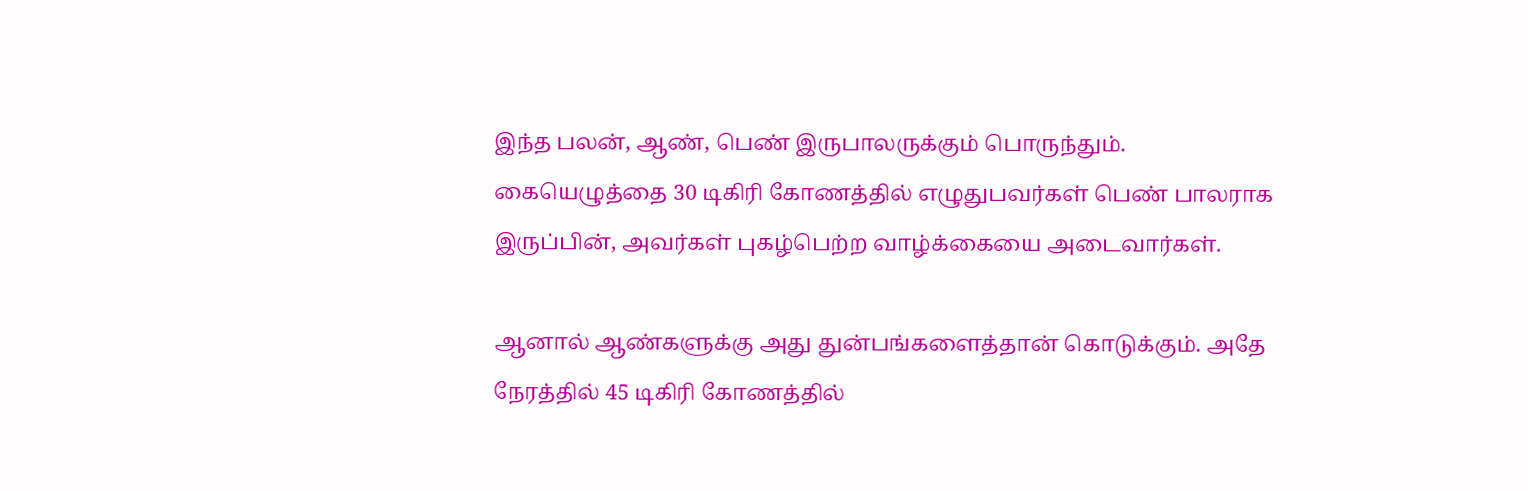இந்த பலன், ஆண், பெண் இருபாலருக்கும் பொருந்தும். கையெழுத்தை 30 டிகிரி கோணத்தில் எழுதுபவர்கள் பெண் பாலராக இருப்பின், அவர்கள் புகழ்பெற்ற வாழ்க்கையை அடைவார்கள்.

ஆனால் ஆண்களுக்கு அது துன்பங்களைத்தான் கொடுக்கும். அதே நேரத்தில் 45 டிகிரி கோணத்தில்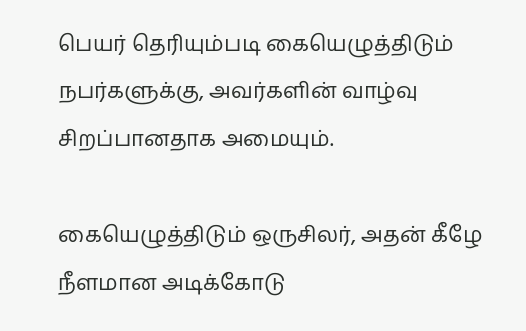பெயர் தெரியும்படி கையெழுத்திடும் நபர்களுக்கு, அவர்களின் வாழ்வு சிறப்பானதாக அமையும்.

கையெழுத்திடும் ஒருசிலர், அதன் கீழே நீளமான அடிக்கோடு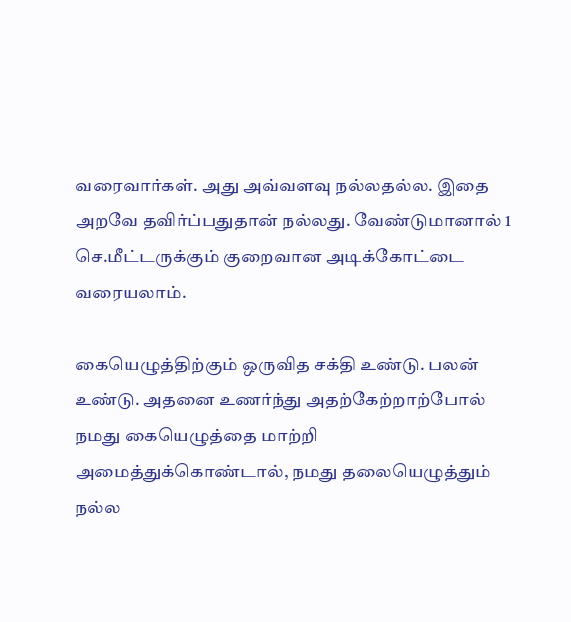வரைவார்கள். அது அவ்வளவு நல்லதல்ல. இதை அறவே தவிர்ப்பதுதான் நல்லது. வேண்டுமானால் 1 செ.மீட்டருக்கும் குறைவான அடிக்கோட்டை வரையலாம்.

கையெழுத்திற்கும் ஒருவித சக்தி உண்டு. பலன் உண்டு. அதனை உணர்ந்து அதற்கேற்றாற்போல் நமது கையெழுத்தை மாற்றி அமைத்துக்கொண்டால், நமது தலையெழுத்தும் நல்ல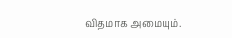விதமாக அமையும்.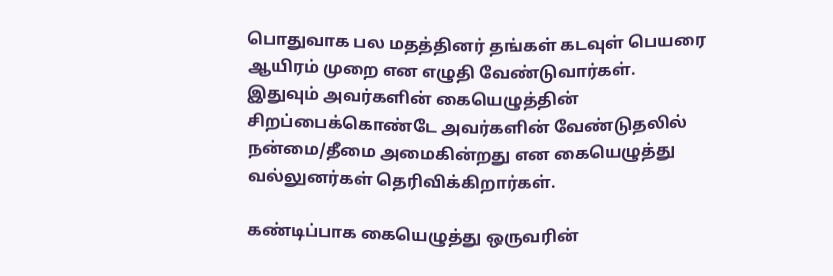பொதுவாக பல மதத்தினர் தங்கள் கடவுள் பெயரை ஆயிரம் முறை என எழுதி வேண்டுவார்கள். இதுவும் அவர்களின் கையெழுத்தின் சிறப்பைக்கொண்டே அவர்களின் வேண்டுதலில் நன்மை/தீமை அமைகின்றது என கையெழுத்து வல்லுனர்கள் தெரிவிக்கிறார்கள்.

கண்டிப்பாக கையெழுத்து ஒருவரின்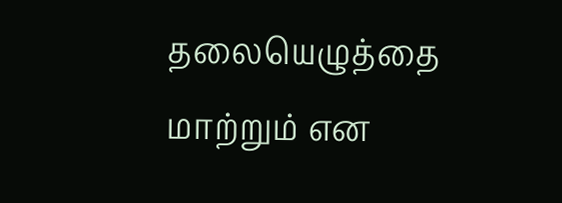தலையெழுத்தை மாற்றும் என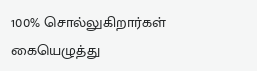100% சொல்லுகிறார்கள்  கையெழுத்து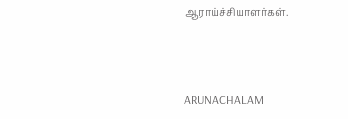ஆராய்ச்சியாளர்கள்.



ARUNACHALAM